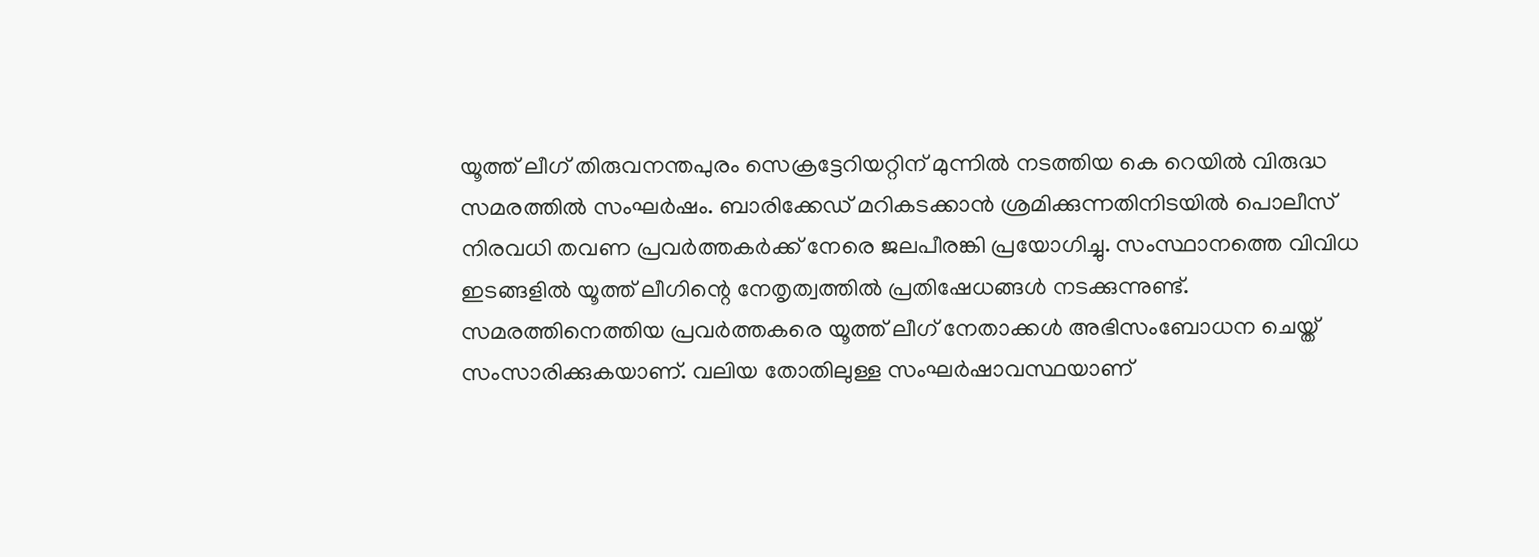യൂത്ത് ലീഗ് തിരുവനന്തപുരം സെക്രട്ടേറിയറ്റിന് മുന്നിൽ നടത്തിയ കെ റെയിൽ വിരുദ്ധ സമരത്തിൽ സംഘർഷം. ബാരിക്കേഡ് മറികടക്കാൻ ശ്രമിക്കുന്നതിനിടയിൽ പൊലീസ് നിരവധി തവണ പ്രവർത്തകർക്ക് നേരെ ജലപീരങ്കി പ്രയോഗിച്ചു. സംസ്ഥാനത്തെ വിവിധ ഇടങ്ങളിൽ യൂത്ത് ലീഗിന്റെ നേതൃത്വത്തിൽ പ്രതിഷേധങ്ങൾ നടക്കുന്നുണ്ട്.
സമരത്തിനെത്തിയ പ്രവർത്തകരെ യൂത്ത് ലീഗ് നേതാക്കൾ അഭിസംബോധന ചെയ്ത് സംസാരിക്കുകയാണ്. വലിയ തോതിലുള്ള സംഘർഷാവസ്ഥയാണ്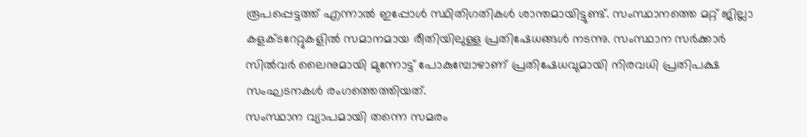രൂപപ്പെട്ടത്ത് എന്നാൽ ഇപ്പോൾ സ്ഥിതിഗതികൾ ശാന്തമായിട്ടുണ്ട്. സംസ്ഥാനത്തെ മറ്റ് ജില്ലാ കളക്ടറേറ്റുകളിൽ സമാനമായ രീതിയിലുള്ള പ്രതിഷേധങ്ങൾ നടന്നു. സംസ്ഥാന സർക്കാർ സിൽവർ ലൈനുമായി മുന്നോട്ട് പോകുമ്പോഴാണ് പ്രതിഷേധവുമായി നിരവധി പ്രതിപക്ഷ സംഘടനകൾ രംഗത്തെത്തിയത്.
സംസ്ഥാന വ്യാപമായി തന്നെ സമരം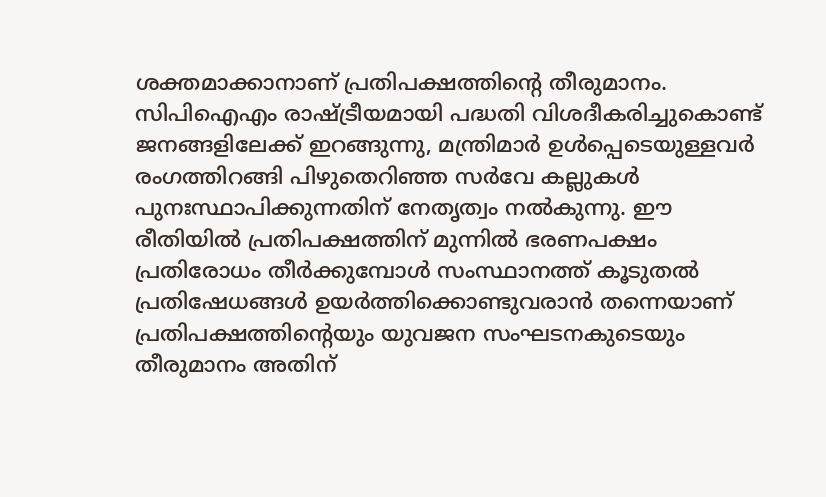ശക്തമാക്കാനാണ് പ്രതിപക്ഷത്തിന്റെ തീരുമാനം. സിപിഐഎം രാഷ്ട്രീയമായി പദ്ധതി വിശദീകരിച്ചുകൊണ്ട് ജനങ്ങളിലേക്ക് ഇറങ്ങുന്നു, മന്ത്രിമാർ ഉൾപ്പെടെയുള്ളവർ രംഗത്തിറങ്ങി പിഴുതെറിഞ്ഞ സർവേ കല്ലുകൾ പുനഃസ്ഥാപിക്കുന്നതിന് നേതൃത്വം നൽകുന്നു. ഈ രീതിയിൽ പ്രതിപക്ഷത്തിന് മുന്നിൽ ഭരണപക്ഷം പ്രതിരോധം തീർക്കുമ്പോൾ സംസ്ഥാനത്ത് കൂടുതൽ പ്രതിഷേധങ്ങൾ ഉയർത്തിക്കൊണ്ടുവരാൻ തന്നെയാണ് പ്രതിപക്ഷത്തിന്റെയും യുവജന സംഘടനകുടെയും തീരുമാനം അതിന്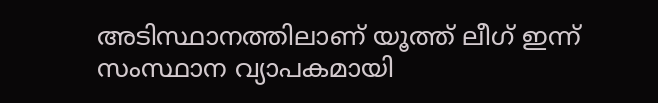അടിസ്ഥാനത്തിലാണ് യൂത്ത് ലീഗ് ഇന്ന് സംസ്ഥാന വ്യാപകമായി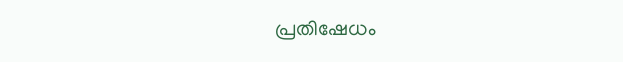പ്രതിഷേധം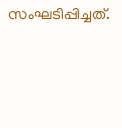സംഘടിപ്പിച്ചത്.